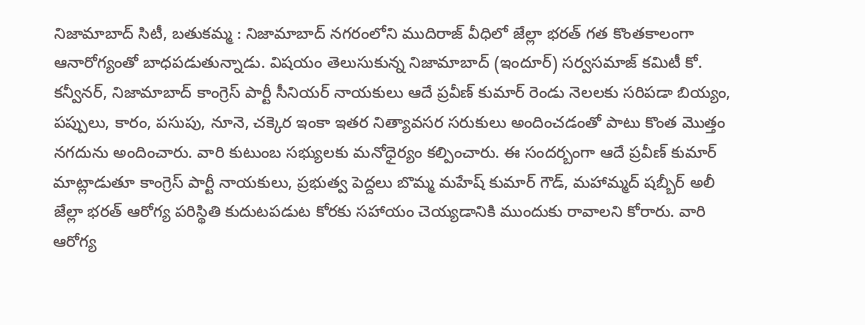నిజామాబాద్ సిటీ, బతుకమ్మ : నిజామాబాద్ నగరంలోని ముదిరాజ్ వీధిలో జేల్లా భరత్ గత కొంతకాలంగా ఆనారోగ్యంతో బాధపడుతున్నాడు. విషయం తెలుసుకున్న నిజామాబాద్ (ఇందూర్) సర్వసమాజ్ కమిటీ కో. కన్వీనర్, నిజామాబాద్ కాంగ్రెస్ పార్టీ సీనియర్ నాయకులు ఆదే ప్రవీణ్ కుమార్ రెండు నెలలకు సరిపడా బియ్యం, పప్పులు, కారం, పసుపు, నూనె, చక్కెర ఇంకా ఇతర నిత్యావసర సరుకులు అందించడంతో పాటు కొంత మొత్తం నగదును అందించారు. వారి కుటుంబ సభ్యులకు మనోధైర్యం కల్పించారు. ఈ సందర్బంగా ఆదే ప్రవీణ్ కుమార్ మాట్లాడుతూ కాంగ్రెస్ పార్టీ నాయకులు, ప్రభుత్వ పెద్దలు బొమ్మ మహేష్ కుమార్ గౌడ్, మహామ్మద్ షబ్బీర్ అలీ జేల్లా భరత్ ఆరోగ్య పరిస్థితి కుదుటపడుట కోరకు సహాయం చెయ్యడానికి ముందుకు రావాలని కోరారు. వారి ఆరోగ్య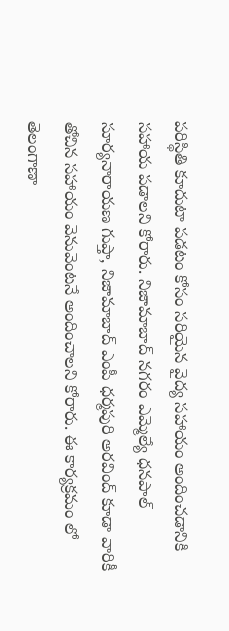పరిస్థితి కూదుటా పడటం కోసం సరియైన వైద్య సహాయం అందించడానికి సహాయ పడాలని కోరారు. నిజామాబాద్ నగరం ఎమ్మెల్యే ధనపాల్ సూర్యనారాయణ గుప్తా, నిజామాబాద్ ఎంపీ ధర్మపురి అరవింద్ కూడా వారికీ తోచిన సహాయం వెనువెంటనే అందించాలని కోరారు. ఈ కార్యక్రమం లో తెలంగాణా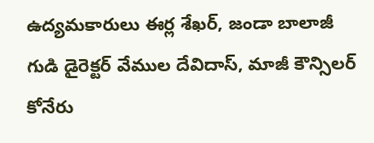ఉద్యమకారులు ఈర్ల శేఖర్, జండా బాలాజీ గుడి డైరెక్టర్ వేముల దేవిదాస్, మాజీ కౌన్సిలర్ కోనేరు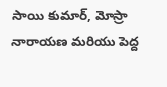సాయి కుమార్, మోస్రా నారాయణ మరియు పెద్ద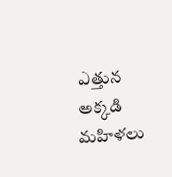ఎత్తున అక్కడి మహిళలు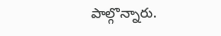పాల్గొన్నారు.